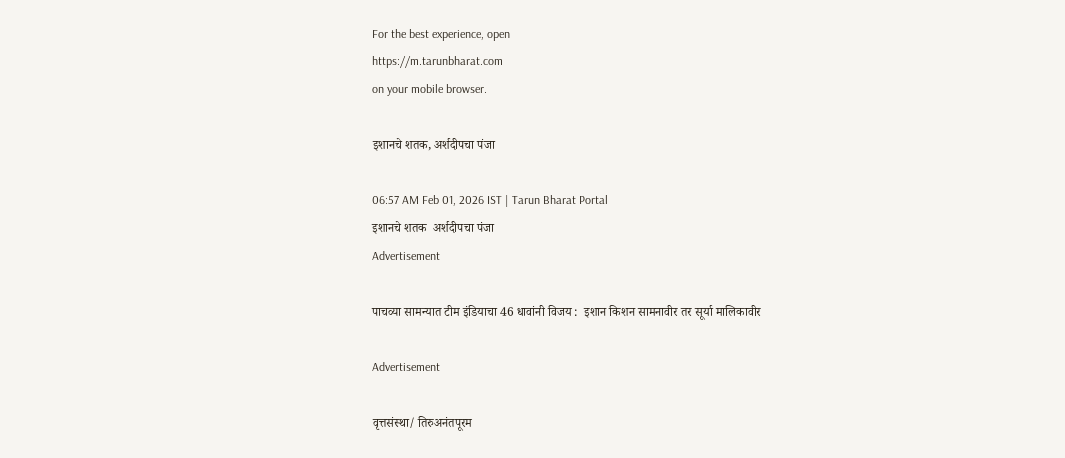For the best experience, open
https://m.tarunbharat.com
on your mobile browser.

इशानचे शतक, अर्शदीपचा पंजा

06:57 AM Feb 01, 2026 IST | Tarun Bharat Portal
इशानचे शतक  अर्शदीपचा पंजा
Advertisement

पाचव्या सामन्यात टीम इंडियाचा 46 धावांनी विजय :  इशान किशन सामनावीर तर सूर्या मालिकावीर

Advertisement

वृत्तसंस्था/ तिरुअनंतपूरम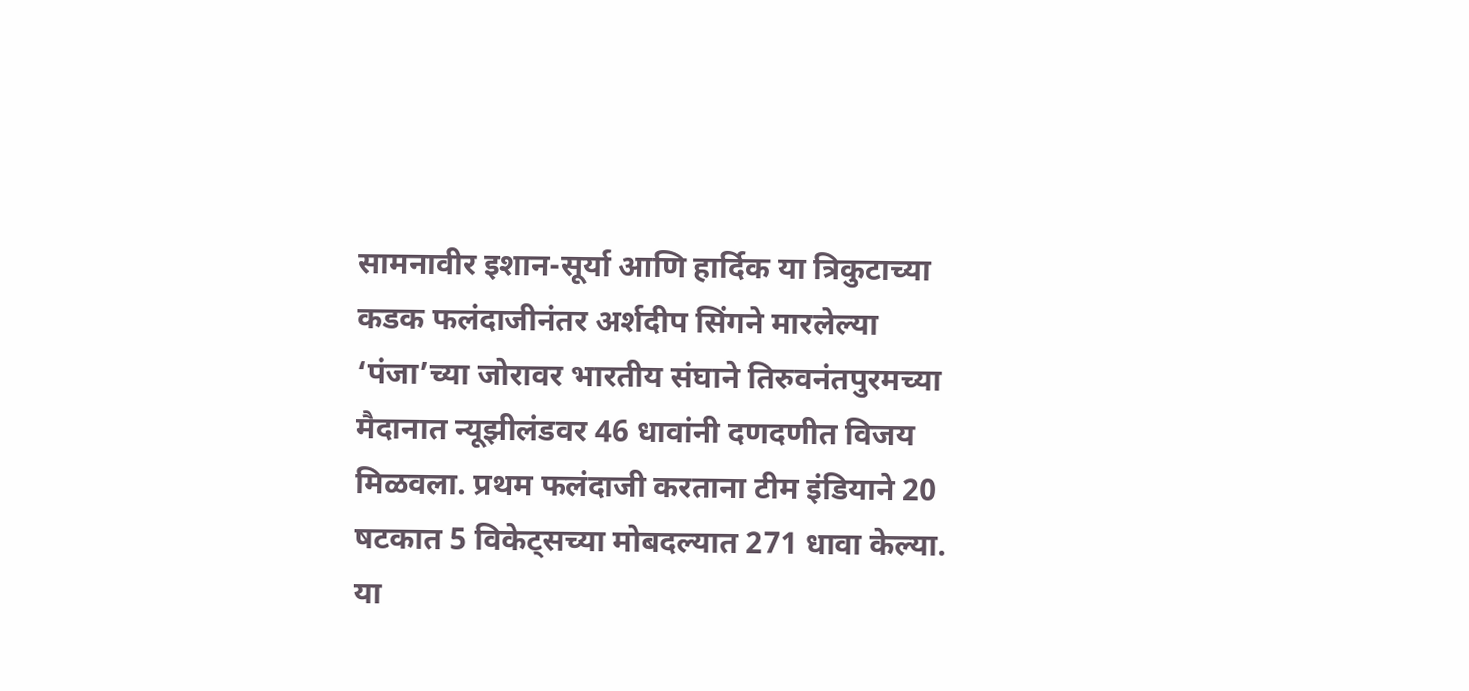सामनावीर इशान-सूर्या आणि हार्दिक या त्रिकुटाच्या कडक फलंदाजीनंतर अर्शदीप सिंगने मारलेल्या ‘पंजा’च्या जोरावर भारतीय संघाने तिरुवनंतपुरमच्या मैदानात न्यूझीलंडवर 46 धावांनी दणदणीत विजय मिळवला. प्रथम फलंदाजी करताना टीम इंडियाने 20 षटकात 5 विकेट्सच्या मोबदल्यात 271 धावा केल्या. या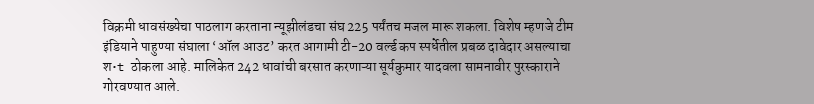विक्रमी धावसंख्येचा पाठलाग करताना न्यूझीलंडचा संघ 225 पर्यंतच मजल मारू शकला. विशेष म्हणजे टीम इंडियाने पाहुण्या संघाला ‘ऑल आउट’ करत आगामी टी-20 वर्ल्ड कप स्पर्धेतील प्रबळ दावेदार असल्याचा श•t ठोकला आहे. मालिकेत 242 धावांची बरसात करणाऱ्या सूर्यकुमार यादवला सामनावीर पुरस्काराने गोरवण्यात आले.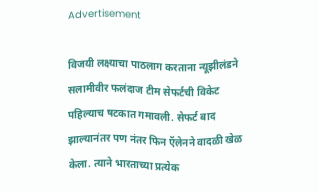Advertisement

विजयी लक्ष्याचा पाठलाग करताना न्यूझीलंडने सलामीवीर फलंदाज टीम सेफर्टची विकेट पहिल्याच षटकात गमावली. सेफर्ट बाद झाल्यानंतर पण नंतर फिन ऍलेनने वादळी खेळ केला. त्याने भारताच्या प्रत्येक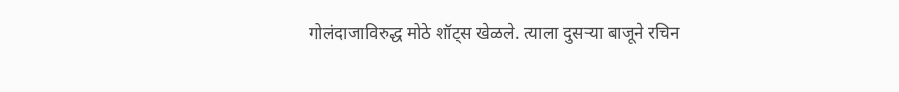गोलंदाजाविरुद्ध मोठे शॉट्स खेळले. त्याला दुसऱ्या बाजूने रचिन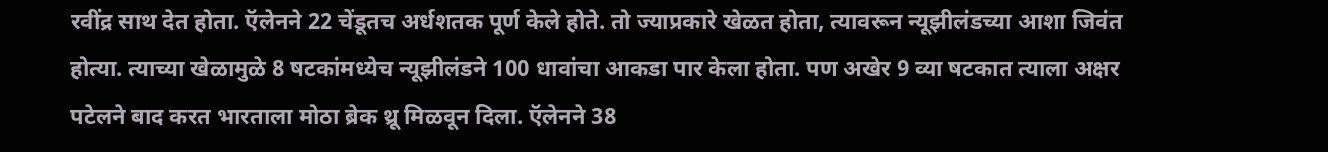रवींद्र साथ देत होता. ऍलेनने 22 चेंडूतच अर्धशतक पूर्ण केले होते. तो ज्याप्रकारे खेळत होता, त्यावरून न्यूझीलंडच्या आशा जिवंत होत्या. त्याच्या खेळामुळे 8 षटकांमध्येच न्यूझीलंडने 100 धावांचा आकडा पार केला होता. पण अखेर 9 व्या षटकात त्याला अक्षर पटेलने बाद करत भारताला मोठा ब्रेक थ्रू मिळवून दिला. ऍलेनने 38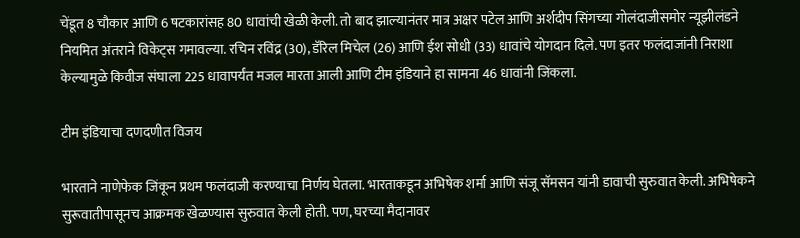चेंडूत 8 चौकार आणि 6 षटकारांसह 80 धावांची खेळी केली. तो बाद झाल्यानंतर मात्र अक्षर पटेल आणि अर्शदीप सिंगच्या गोलंदाजीसमोर न्यूझीलंडने नियमित अंतराने विकेट्स गमावल्या. रचिन रविंद्र (30), डॅरिल मिचेल (26) आणि ईश सोधी (33) धावांचे योगदान दिले. पण इतर फलंदाजांनी निराशा केल्यामुळे किवीज संघाला 225 धावापर्यंत मजल मारता आली आणि टीम इंडियाने हा सामना 46 धावांनी जिंकला.

टीम इंडियाचा दणदणीत विजय

भारताने नाणेफेक जिंकून प्रथम फलंदाजी करण्याचा निर्णय घेतला. भारताकडून अभिषेक शर्मा आणि संजू सॅमसन यांनी डावाची सुरुवात केली. अभिषेकने सुरूवातीपासूनच आक्रमक खेळण्यास सुरुवात केली होती. पण, घरच्या मैदानावर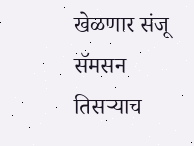खेळणार संजू सॅमसन तिसऱ्याच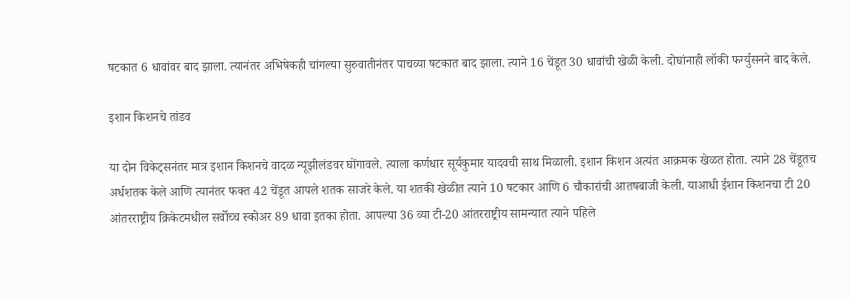षटकात 6 धावांवर बाद झाला. त्यानंतर अभिषेकही चांगल्या सुरुवातीनंतर पाचव्या षटकात बाद झाला. त्याने 16 चेंडूत 30 धावांची खेळी केली. दोघांनाही लॉकी फर्ग्युसनने बाद केले.

इशान किशनचे तांडव

या दोन विकेट्सनंतर मात्र इशान किशनचे वादळ न्यूझीलंडवर घोंगावले. त्याला कर्णधार सूर्यकुमार यादवची साथ मिळाली. इशान किशन अत्यंत आक्रमक खेळत होता. त्याने 28 चेंडूतच अर्धशतक केले आणि त्यानंतर फक्त 42 चेंडूत आपले शतक साजरे केले. या शतकी खेळीत त्याने 10 षटकार आणि 6 चौकारांची आतषबाजी केली. याआधी ईशान किशनचा टी 20 आंतरराष्ट्रीय क्रिकेटमधील सर्वोच्च स्कोअर 89 धावा इतका होता. आपल्या 36 व्या टी-20 आंतरराष्ट्रीय सामन्यात त्याने पहिले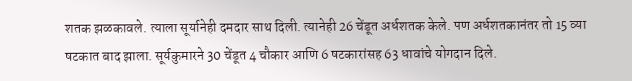शतक झळकावले. त्याला सूर्यानेही दमदार साथ दिली. त्यानेही 26 चेंडूत अर्धशतक केले. पण अर्धशतकानंतर तो 15 व्या षटकात बाद झाला. सूर्यकुमारने 30 चेंडूत 4 चौकार आणि 6 षटकारांसह 63 धावांचे योगदान दिले.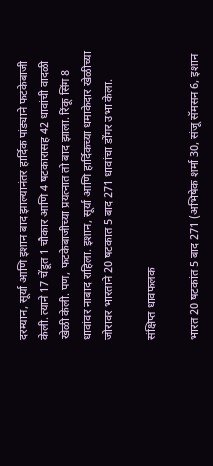दरम्यान, सूर्या आणि इशान बाद झाल्यानंतर हार्दिक पांड्याने फटकेबाजी केली. त्याने 17 चेंडूत 1 चौकार आणि 4 षटकारासह 42 धावांची वादळी खेळी केली. पण, फटकेबाजीच्या प्रयत्नात तो बाद झाला. रिंकू सिंग 8 धावांवर नाबाद राहिला. इशान, सूर्या आणि हार्दिकच्या धमाकेदार खेळीच्या जोरावर भारताने 20 षटकात 5 बाद 271 धावांचा डोंगर उभा केला.

संक्षिप्त धावफलक

भारत 20 षटकांत 5 बाद 271 (अभिषेक शर्मा 30, संजू सॅमसन 6, इशान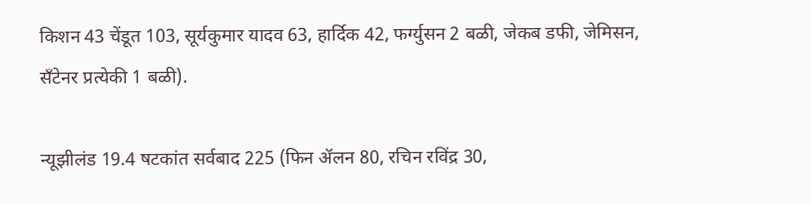किशन 43 चेंडूत 103, सूर्यकुमार यादव 63, हार्दिक 42, फर्ग्युसन 2 बळी, जेकब डफी, जेमिसन, सँटेनर प्रत्येकी 1 बळी).

न्यूझीलंड 19.4 षटकांत सर्वबाद 225 (फिन ॲलन 80, रचिन रविंद्र 30,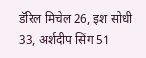डॅरिल मिचेल 26, इश सोधी 33, अर्शदीप सिंग 51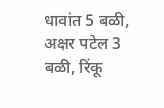धावांत 5 बळी, अक्षर पटेल 3 बळी, रिंकू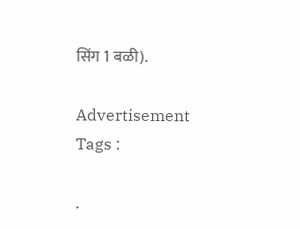सिंग 1 बळी).

Advertisement
Tags :

.